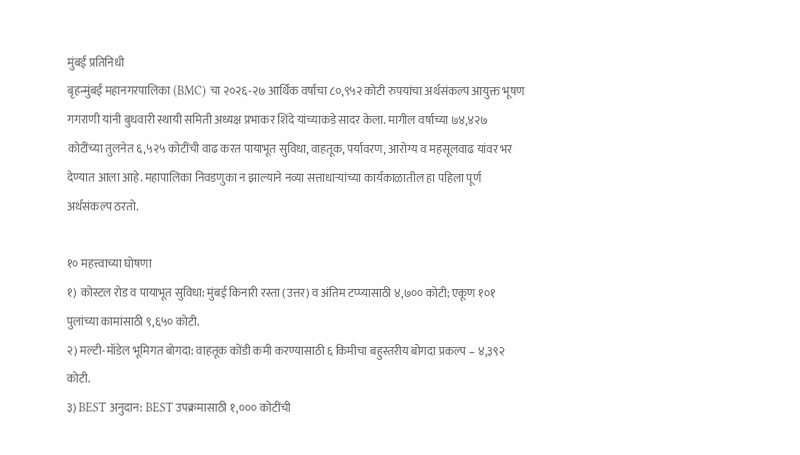मुंबई प्रतिनिधी
बृहन्मुंबई महानगरपालिका (BMC) चा २०२६-२७ आर्थिक वर्षाचा ८०,९५२ कोटी रुपयांचा अर्थसंकल्प आयुक्त भूषण गगराणी यांनी बुधवारी स्थायी समिती अध्यक्ष प्रभाकर शिंदे यांच्याकडे सादर केला. मागील वर्षाच्या ७४,४२७ कोटींच्या तुलनेत ६,५२५ कोटींची वाढ करत पायाभूत सुविधा, वाहतूक, पर्यावरण, आरोग्य व महसूलवाढ यांवर भर देण्यात आला आहे. महापालिका निवडणुका न झाल्याने नव्या सत्ताधाऱ्यांच्या कार्यकाळातील हा पहिला पूर्ण अर्थसंकल्प ठरतो.

१० महत्त्वाच्या घोषणा
१) कोस्टल रोड व पायाभूत सुविधा: मुंबई किनारी रस्ता (उत्तर) व अंतिम टप्प्यासाठी ४,७०० कोटी; एकूण १०१ पुलांच्या कामांसाठी ९,६५० कोटी.
२) मल्टी-मॉडेल भूमिगत बोगदा: वाहतूक कोंडी कमी करण्यासाठी ६ किमीचा बहुस्तरीय बोगदा प्रकल्प – ४,३९२ कोटी.
३) BEST अनुदान: BEST उपक्रमासाठी १,००० कोटींची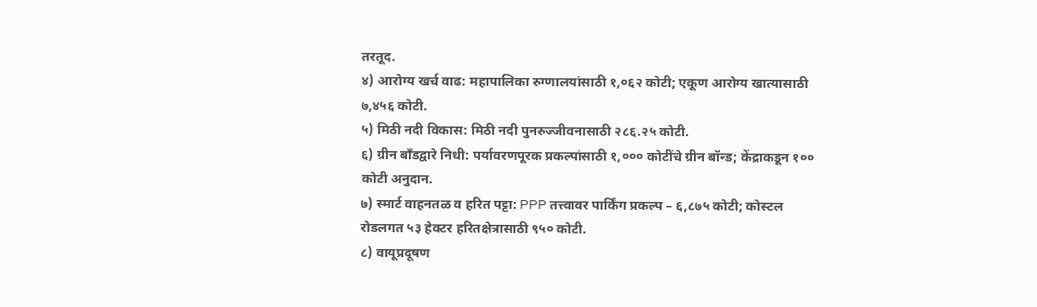तरतूद.
४) आरोग्य खर्च वाढ: महापालिका रुग्णालयांसाठी १,०६२ कोटी; एकूण आरोग्य खात्यासाठी ७,४५६ कोटी.
५) मिठी नदी विकास: मिठी नदी पुनरुज्जीवनासाठी २८६.२५ कोटी.
६) ग्रीन बाँडद्वारे निधी: पर्यावरणपूरक प्रकल्पांसाठी १,००० कोटींचे ग्रीन बॉन्ड; केंद्राकडून १०० कोटी अनुदान.
७) स्मार्ट वाहनतळ व हरित पट्टा: PPP तत्त्वावर पार्किंग प्रकल्प – ६,८७५ कोटी; कोस्टल रोडलगत ५३ हेक्टर हरितक्षेत्रासाठी ९५० कोटी.
८) वायूप्रदूषण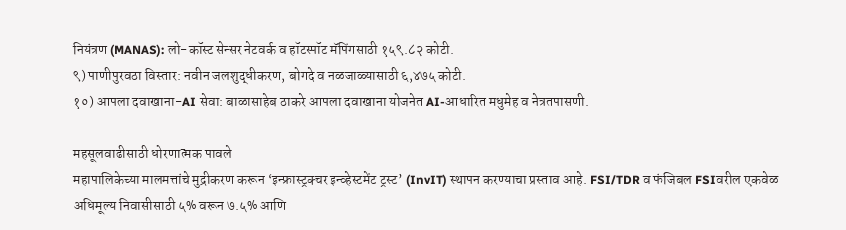नियंत्रण (MANAS): लो-कॉस्ट सेन्सर नेटवर्क व हॉटस्पॉट मॅपिंगसाठी १५९.८२ कोटी.
९) पाणीपुरवठा विस्तार: नवीन जलशुद्धीकरण, बोगदे व नळजाळ्यासाठी ६,४७५ कोटी.
१०) आपला दवाखाना-AI सेवा: बाळासाहेब ठाकरे आपला दवाखाना योजनेत AI-आधारित मधुमेह व नेत्रतपासणी.

महसूलवाढीसाठी धोरणात्मक पावले
महापालिकेच्या मालमत्तांचे मुद्रीकरण करून ‘इन्फ्रास्ट्रक्चर इन्व्हेस्टमेंट ट्रस्ट’ (InvIT) स्थापन करण्याचा प्रस्ताव आहे. FSI/TDR व फंजिबल FSIवरील एकवेळ अधिमूल्य निवासीसाठी ५% वरून ७.५% आणि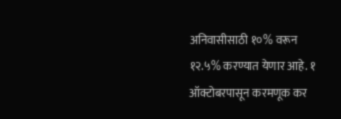अनिवासीसाठी १०% वरून १२.५% करण्यात येणार आहे. १ ऑक्टोबरपासून करमणूक कर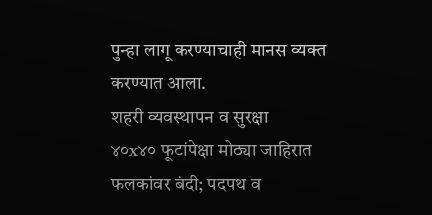पुन्हा लागू करण्याचाही मानस व्यक्त करण्यात आला.
शहरी व्यवस्थापन व सुरक्षा
४०x४० फूटांपेक्षा मोठ्या जाहिरात फलकांवर बंदी; पदपथ व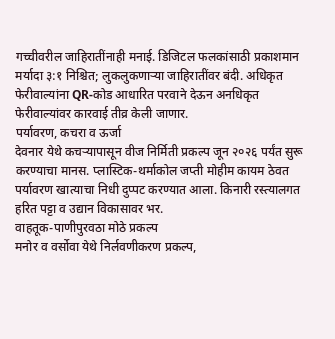गच्चीवरील जाहिरातींनाही मनाई. डिजिटल फलकांसाठी प्रकाशमान मर्यादा ३:१ निश्चित; लुकलुकणाऱ्या जाहिरातींवर बंदी. अधिकृत फेरीवाल्यांना QR-कोड आधारित परवाने देऊन अनधिकृत फेरीवाल्यांवर कारवाई तीव्र केली जाणार.
पर्यावरण, कचरा व ऊर्जा
देवनार येथे कचऱ्यापासून वीज निर्मिती प्रकल्प जून २०२६ पर्यंत सुरू करण्याचा मानस. प्लास्टिक-थर्माकोल जप्ती मोहीम कायम ठेवत पर्यावरण खात्याचा निधी दुप्पट करण्यात आला. किनारी रस्त्यालगत हरित पट्टा व उद्यान विकासावर भर.
वाहतूक-पाणीपुरवठा मोठे प्रकल्प
मनोर व वर्सोवा येथे निर्लवणीकरण प्रकल्प,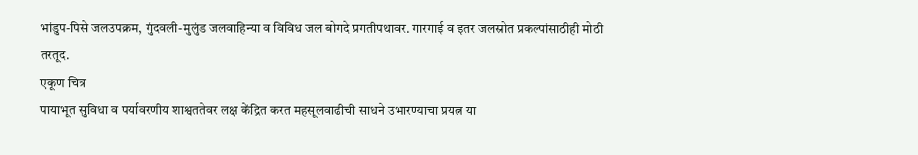भांडुप-पिसे जलउपक्रम, गुंदवली-मुलुंड जलवाहिन्या व विविध जल बोगदे प्रगतीपथावर. गारगाई व इतर जलस्रोत प्रकल्पांसाठीही मोठी तरतूद.
एकूण चित्र
पायाभूत सुविधा व पर्यावरणीय शाश्वततेवर लक्ष केंद्रित करत महसूलवाढीची साधने उभारण्याचा प्रयत्न या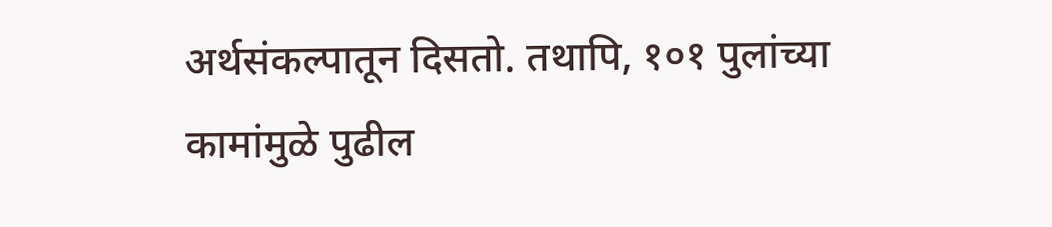अर्थसंकल्पातून दिसतो. तथापि, १०१ पुलांच्या कामांमुळे पुढील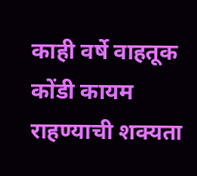काही वर्षे वाहतूक कोंडी कायम राहण्याची शक्यता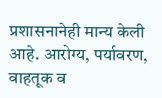प्रशासनानेही मान्य केली आहे. आरोग्य, पर्यावरण, वाहतूक व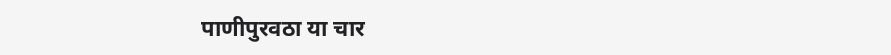पाणीपुरवठा या चार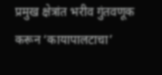प्रमुख क्षेत्रांत भरीव गुंतवणूक करून ‘कायापालटाचा’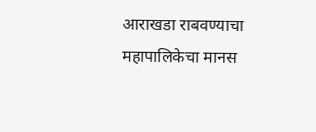आराखडा राबवण्याचा महापालिकेचा मानस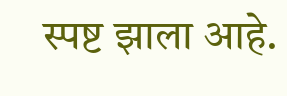स्पष्ट झाला आहे.